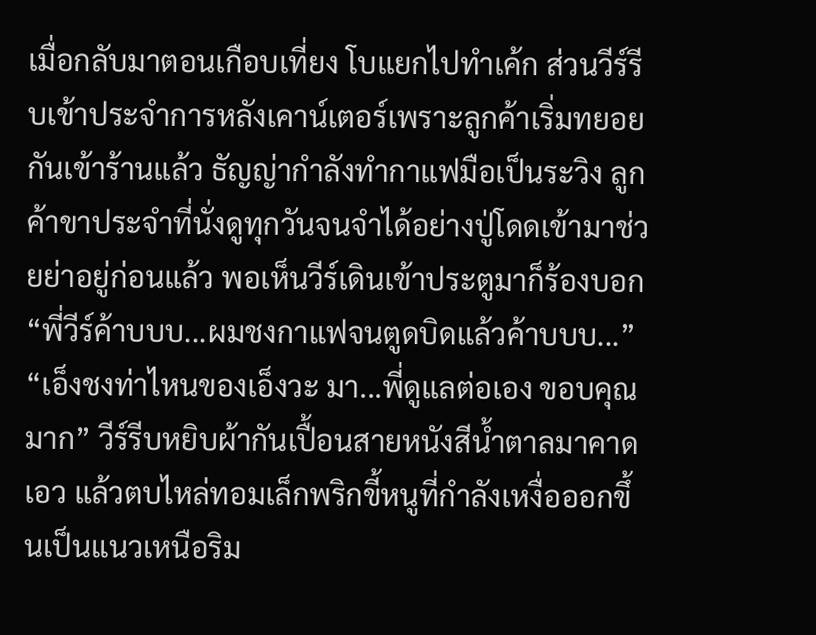เมื่อกลับมาตอนเกือบเที่ยง โบแยกไปทำเค้ก ส่วนวีร์รีบเข้าประจำการหลังเคาน์เตอร์เพราะลูกค้าเริ่มทยอยกันเข้าร้านแล้ว ธัญญ่ากำลังทำกาแฟมือเป็นระวิง ลูกค้าขาประจำที่นั่งดูทุกวันจนจำได้อย่างปู่โดดเข้ามาช่วยย่าอยู่ก่อนแล้ว พอเห็นวีร์เดินเข้าประตูมาก็ร้องบอก
“พี่วีร์ค้าบบบ...ผมชงกาแฟจนตูดบิดแล้วค้าบบบ...”
“เอ็งชงท่าไหนของเอ็งวะ มา...พี่ดูแลต่อเอง ขอบคุณมาก” วีร์รีบหยิบผ้ากันเปื้อนสายหนังสีน้ำตาลมาคาดเอว แล้วตบไหล่ทอมเล็กพริกขี้หนูที่กำลังเหงื่อออกขึ้นเป็นแนวเหนือริม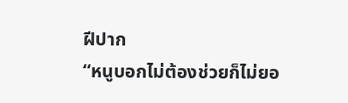ฝีปาก
“หนูบอกไม่ต้องช่วยก็ไม่ยอ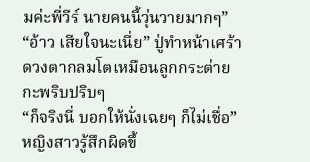มค่ะพี่วีร์ นายคนนี้วุ่นวายมากๆ”
“อ้าว เสียใจนะเนี่ย” ปู่ทำหน้าเศร้า ดวงตากลมโตเหมือนลูกกระต่ายกะพริบปริบๆ
“ก็จริงนี่ บอกให้นั่งเฉยๆ ก็ไม่เชื่อ” หญิงสาวรู้สึกผิดขึ้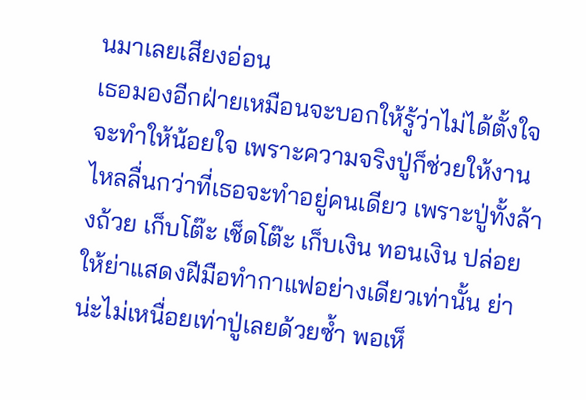นมาเลยเสียงอ่อน
เธอมองอีกฝ่ายเหมือนจะบอกให้รู้ว่าไม่ได้ตั้งใจจะทำให้น้อยใจ เพราะความจริงปู่ก็ช่วยให้งานไหลลื่นกว่าที่เธอจะทำอยู่คนเดียว เพราะปู่ทั้งล้างถ้วย เก็บโต๊ะ เช็ดโต๊ะ เก็บเงิน ทอนเงิน ปล่อยให้ย่าแสดงฝีมือทำกาแฟอย่างเดียวเท่านั้น ย่าน่ะไม่เหนื่อยเท่าปู่เลยด้วยซ้ำ พอเห็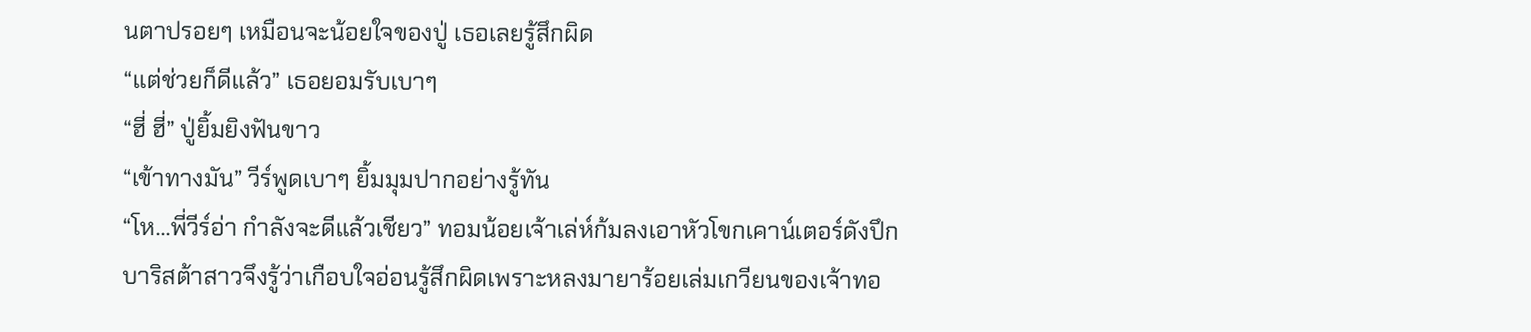นตาปรอยๆ เหมือนจะน้อยใจของปู่ เธอเลยรู้สึกผิด
“แต่ช่วยก็ดีแล้ว” เธอยอมรับเบาๆ
“ฮี่ ฮี่” ปู่ยิ้มยิงฟันขาว
“เข้าทางมัน” วีร์พูดเบาๆ ยิ้มมุมปากอย่างรู้ทัน
“โห...พี่วีร์อ่า กำลังจะดีแล้วเชียว” ทอมน้อยเจ้าเล่ห์ก้มลงเอาหัวโขกเคาน์เตอร์ดังปึก
บาริสต้าสาวจึงรู้ว่าเกือบใจอ่อนรู้สึกผิดเพราะหลงมายาร้อยเล่มเกวียนของเจ้าทอ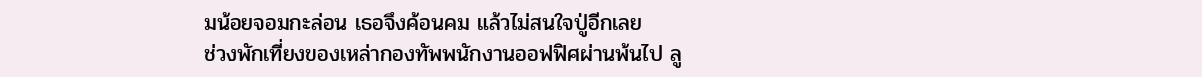มน้อยจอมกะล่อน เธอจึงค้อนคม แล้วไม่สนใจปู่อีกเลย
ช่วงพักเที่ยงของเหล่ากองทัพพนักงานออฟฟิศผ่านพ้นไป ลู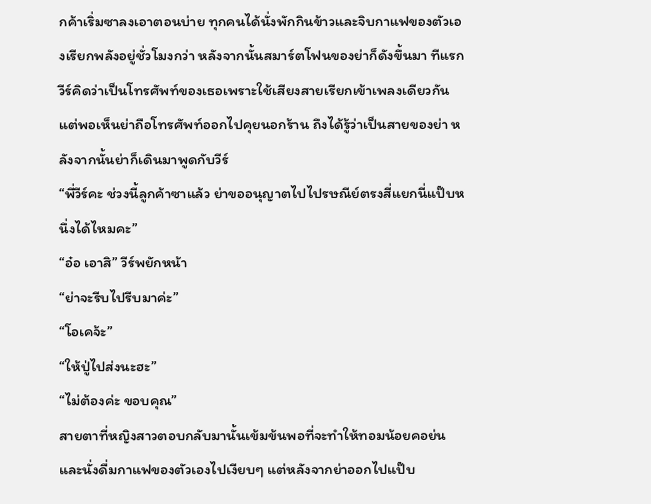กค้าเริ่มซาลงเอาตอนบ่าย ทุกคนได้นั่งพักกินข้าวและจิบกาแฟของตัวเองเรียกพลังอยู่ชั่วโมงกว่า หลังจากนั้นสมาร์ตโฟนของย่าก็ดังขึ้นมา ทีแรกวีร์คิดว่าเป็นโทรศัพท์ของเธอเพราะใช้เสียงสายเรียกเข้าเพลงเดียวกัน แต่พอเห็นย่าถือโทรศัพท์ออกไปคุยนอกร้าน ถึงได้รู้ว่าเป็นสายของย่า หลังจากนั้นย่าก็เดินมาพูดกับวีร์
“พี่วีร์คะ ช่วงนี้ลูกค้าซาแล้ว ย่าขออนุญาตไปไปรษณีย์ตรงสี่แยกนี่แป๊บหนึ่งได้ไหมคะ”
“อ๋อ เอาสิ” วีร์พยักหน้า
“ย่าจะรีบไปรีบมาค่ะ”
“โอเคจ้ะ”
“ให้ปู่ไปส่งนะฮะ”
“ไม่ต้องค่ะ ขอบคุณ”
สายตาที่หญิงสาวตอบกลับมานั้นเข้มข้นพอที่จะทำให้ทอมน้อยคอย่น และนั่งดื่มกาแฟของตัวเองไปเงียบๆ แต่หลังจากย่าออกไปแป๊บ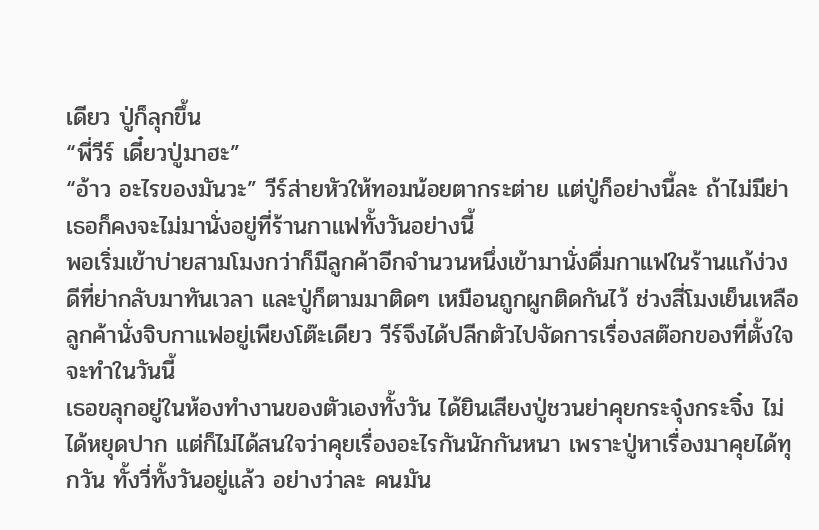เดียว ปู่ก็ลุกขึ้น
“พี่วีร์ เดี๋ยวปู่มาฮะ”
“อ้าว อะไรของมันวะ” วีร์ส่ายหัวให้ทอมน้อยตากระต่าย แต่ปู่ก็อย่างนี้ละ ถ้าไม่มีย่าเธอก็คงจะไม่มานั่งอยู่ที่ร้านกาแฟทั้งวันอย่างนี้
พอเริ่มเข้าบ่ายสามโมงกว่าก็มีลูกค้าอีกจำนวนหนึ่งเข้ามานั่งดื่มกาแฟในร้านแก้ง่วง ดีที่ย่ากลับมาทันเวลา และปู่ก็ตามมาติดๆ เหมือนถูกผูกติดกันไว้ ช่วงสี่โมงเย็นเหลือลูกค้านั่งจิบกาแฟอยู่เพียงโต๊ะเดียว วีร์จึงได้ปลีกตัวไปจัดการเรื่องสต๊อกของที่ตั้งใจจะทำในวันนี้
เธอขลุกอยู่ในห้องทำงานของตัวเองทั้งวัน ได้ยินเสียงปู่ชวนย่าคุยกระจุ๋งกระจิ๋ง ไม่ได้หยุดปาก แต่ก็ไม่ได้สนใจว่าคุยเรื่องอะไรกันนักกันหนา เพราะปู่หาเรื่องมาคุยได้ทุกวัน ทั้งวี่ทั้งวันอยู่แล้ว อย่างว่าละ คนมัน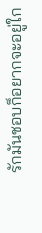รักมันชอบก็อยากจะอยู่ใก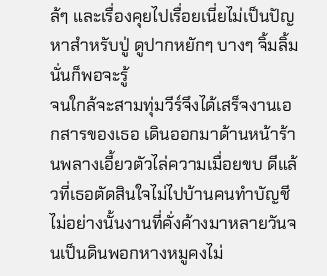ล้ๆ และเรื่องคุยไปเรื่อยเนี่ยไม่เป็นปัญหาสำหรับปู่ ดูปากหยักๆ บางๆ จิ้มลิ้มนั่นก็พอจะรู้
จนใกล้จะสามทุ่มวีร์จึงได้เสร็จงานเอกสารของเธอ เดินออกมาด้านหน้าร้านพลางเอี้ยวตัวไล่ความเมื่อยขบ ดีแล้วที่เธอตัดสินใจไม่ไปบ้านคนทำบัญชี ไม่อย่างนั้นงานที่คั่งค้างมาหลายวันจนเป็นดินพอกหางหมูคงไม่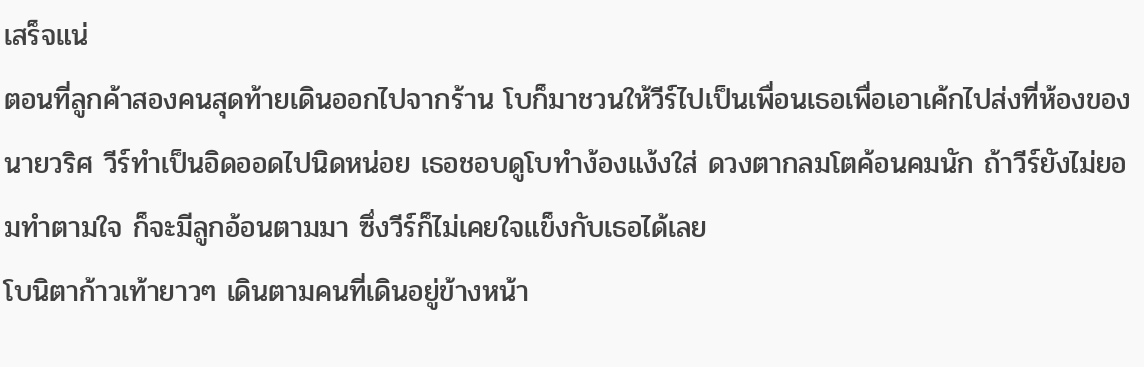เสร็จแน่
ตอนที่ลูกค้าสองคนสุดท้ายเดินออกไปจากร้าน โบก็มาชวนให้วีร์ไปเป็นเพื่อนเธอเพื่อเอาเค้กไปส่งที่ห้องของนายวริศ วีร์ทำเป็นอิดออดไปนิดหน่อย เธอชอบดูโบทำง้องแง้งใส่ ดวงตากลมโตค้อนคมนัก ถ้าวีร์ยังไม่ยอมทำตามใจ ก็จะมีลูกอ้อนตามมา ซึ่งวีร์ก็ไม่เคยใจแข็งกับเธอได้เลย
โบนิตาก้าวเท้ายาวๆ เดินตามคนที่เดินอยู่ข้างหน้า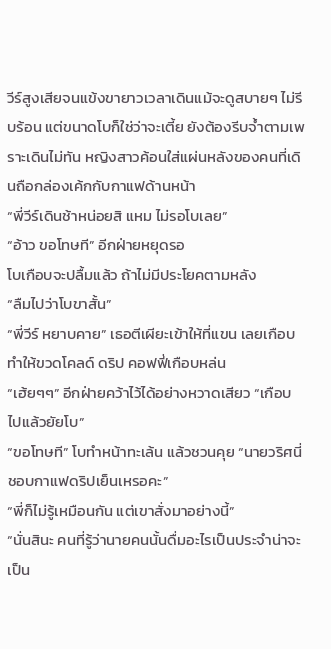วีร์สูงเสียจนแข้งขายาวเวลาเดินแม้จะดูสบายๆ ไม่รีบร้อน แต่ขนาดโบก็ใช่ว่าจะเตี้ย ยังต้องรีบจ้ำตามเพราะเดินไม่ทัน หญิงสาวค้อนใส่แผ่นหลังของคนที่เดินถือกล่องเค้กกับกาแฟด้านหน้า
“พี่วีร์เดินช้าหน่อยสิ แหม ไม่รอโบเลย”
“อ้าว ขอโทษที” อีกฝ่ายหยุดรอ
โบเกือบจะปลื้มแล้ว ถ้าไม่มีประโยคตามหลัง
“ลืมไปว่าโบขาสั้น”
“พี่วีร์ หยาบคาย” เธอตีเผียะเข้าให้ที่แขน เลยเกือบทำให้ขวดโคลด์ ดริป คอฟฟี่เกือบหล่น
“เฮ้ยๆๆ” อีกฝ่ายคว้าไว้ได้อย่างหวาดเสียว “เกือบไปแล้วยัยโบ”
“ขอโทษที” โบทำหน้าทะเล้น แล้วชวนคุย “นายวริศนี่ชอบกาแฟดริปเย็นเหรอคะ”
“พี่ก็ไม่รู้เหมือนกัน แต่เขาสั่งมาอย่างนี้”
“นั่นสินะ คนที่รู้ว่านายคนนั้นดื่มอะไรเป็นประจำน่าจะเป็น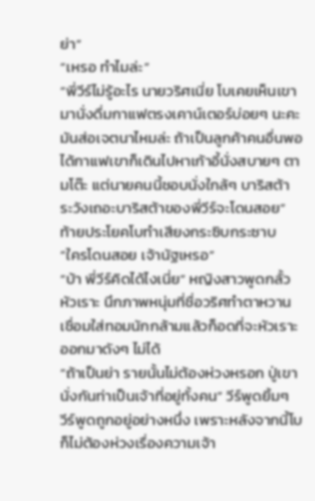ย่า”
“เหรอ ทำไมล่ะ”
“พี่วีร์ไม่รู้อะไร นายวริศเนี่ย โบเคยเห็นเขามานั่งดื่มกาแฟตรงเคาน์เตอร์บ่อยๆ นะคะ มันส่อเจตนาไหมล่ะ ถ้าเป็นลูกค้าคนอื่นพอได้กาแฟเขาก็เดินไปหาเก้าอี้นั่งสบายๆ ตามโต๊ะ แต่นายคนนี้ชอบนั่งใกล้ๆ บาริสต้า ระวังเถอะบาริสต้าของพี่วีร์จะโดนสอย” ท้ายประโยคโบทำเสียงกระซิบกระซาบ
“ใครโดนสอย เจ้านัฐเหรอ”
“บ้า พี่วีร์คิดได้ไงเนี่ย” หญิงสาวพูดกลั้วหัวเราะ นึกภาพหนุ่มที่ชื่อวริศทำตาหวานเชื่อมใส่ทอมนักกล้ามแล้วก็อดที่จะหัวเราะออกมาดังๆ ไม่ได้
“ถ้าเป็นย่า รายนั้นไม่ต้องห่วงหรอก ปู่เขานั่งกันท่าเป็นเจ้าที่อยู่ทั้งคน” วีร์พูดยิ้มๆ
วีร์พูดถูกอยู่อย่างหนึ่ง เพราะหลังจากนี้โบก็ไม่ต้องห่วงเรื่องความเจ้า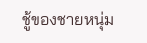ชู้ของชายหนุ่ม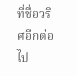ที่ชื่อวริศอีกต่อไป